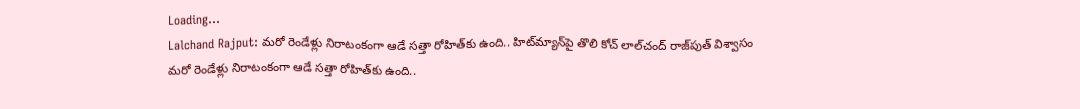Loading...
Lalchand Rajput: మరో రెండేళ్లు నిరాటంకంగా ఆడే సత్తా రోహిత్‌కు ఉంది.. హిట్‌మ్యాన్‌పై తొలి కోచ్ లాల్‌చంద్ రాజ్‌పుత్ విశ్వాసం
మరో రెండేళ్లు నిరాటంకంగా ఆడే సత్తా రోహిత్‌కు ఉంది..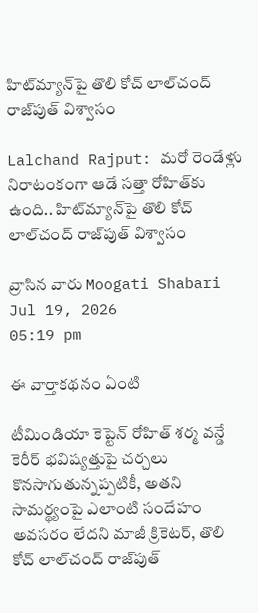హిట్‌మ్యాన్‌పై తొలి కోచ్ లాల్‌చంద్ రాజ్‌పుత్ విశ్వాసం

Lalchand Rajput: మరో రెండేళ్లు నిరాటంకంగా ఆడే సత్తా రోహిత్‌కు ఉంది.. హిట్‌మ్యాన్‌పై తొలి కోచ్ లాల్‌చంద్ రాజ్‌పుత్ విశ్వాసం

వ్రాసిన వారు Moogati Shabari
Jul 19, 2026
05:19 pm

ఈ వార్తాకథనం ఏంటి

టీమిండియా కెప్టెన్ రోహిత్ శర్మ వన్డే కెరీర్ భవిష్యత్తుపై చర్చలు కొనసాగుతున్నప్పటికీ, అతని సామర్థ్యంపై ఎలాంటి సందేహం అవసరం లేదని మాజీ క్రికెటర్, తొలి కోచ్ లాల్‌చంద్ రాజ్‌పుత్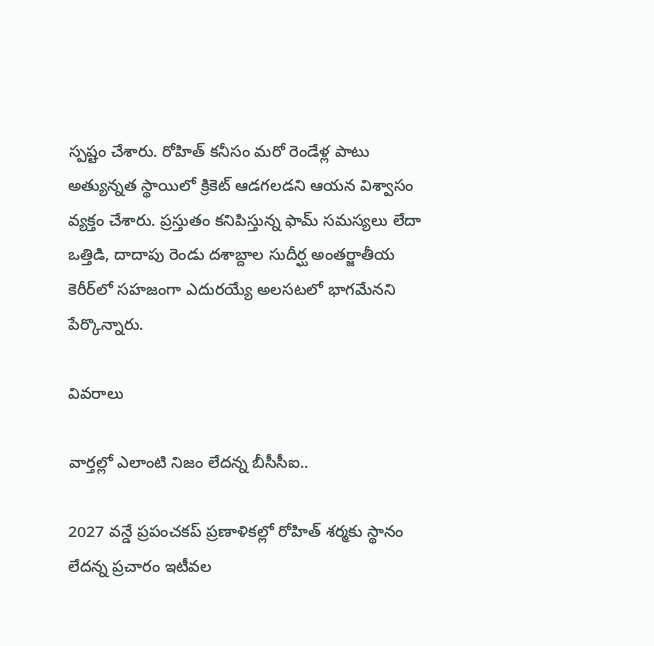స్పష్టం చేశారు. రోహిత్ కనీసం మరో రెండేళ్ల పాటు అత్యున్నత స్థాయిలో క్రికెట్ ఆడగలడని ఆయన విశ్వాసం వ్యక్తం చేశారు. ప్రస్తుతం కనిపిస్తున్న ఫామ్ సమస్యలు లేదా ఒత్తిడి, దాదాపు రెండు దశాబ్దాల సుదీర్ఘ అంతర్జాతీయ కెరీర్‌లో సహజంగా ఎదురయ్యే అలసటలో భాగమేనని పేర్కొన్నారు.

వివరాలు

వార్తల్లో ఎలాంటి నిజం లేదన్న బీసీసీఐ..

2027 వన్డే ప్రపంచకప్ ప్రణాళికల్లో రోహిత్ శర్మకు స్థానం లేదన్న ప్రచారం ఇటీవల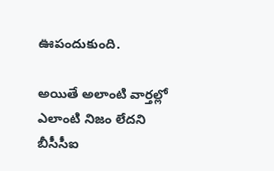ఊపందుకుంది.

అయితే అలాంటి వార్తల్లో ఎలాంటి నిజం లేదని బీసీసీఐ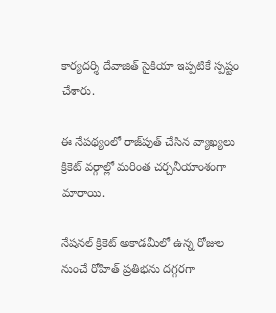కార్యదర్శి దేవాజిత్ సైకియా ఇప్పటికే స్పష్టం చేశారు.

ఈ నేపథ్యంలో రాజ్‌పుత్ చేసిన వ్యాఖ్యలు క్రికెట్ వర్గాల్లో మరింత చర్చనీయాంశంగా మారాయి.

నేషనల్ క్రికెట్ అకాడమీలో ఉన్న రోజుల నుంచే రోహిత్ ప్రతిభను దగ్గరగా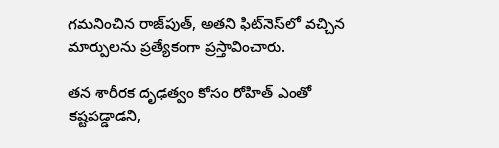గమనించిన రాజ్‌పుత్, అతని ఫిట్‌నెస్‌లో వచ్చిన మార్పులను ప్రత్యేకంగా ప్రస్తావించారు.

తన శారీరక దృఢత్వం కోసం రోహిత్ ఎంతో కష్టపడ్డాడని,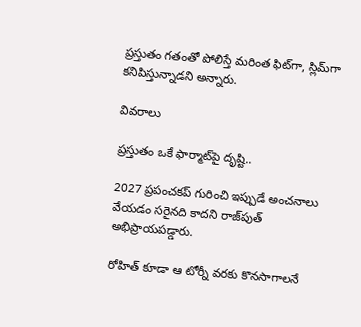ప్రస్తుతం గతంతో పోలిస్తే మరింత ఫిట్‌గా, స్లిమ్‌గా కనిపిస్తున్నాడని అన్నారు.

వివరాలు

ప్రస్తుతం ఒకే ఫార్మాట్‌పై దృష్టి..

2027 ప్రపంచకప్ గురించి ఇప్పుడే అంచనాలు వేయడం సరైనది కాదని రాజ్‌పుత్ అభిప్రాయపడ్డారు.

రోహిత్ కూడా ఆ టోర్నీ వరకు కొనసాగాలనే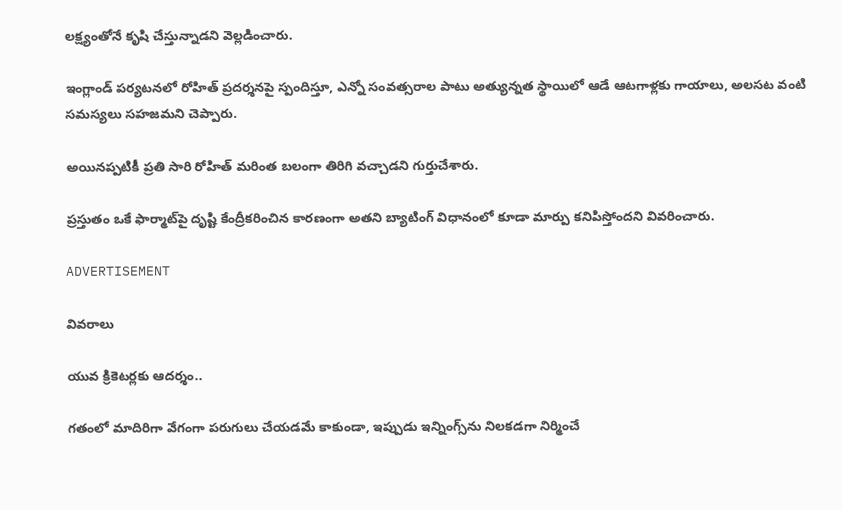లక్ష్యంతోనే కృషి చేస్తున్నాడని వెల్లడించారు.

ఇంగ్లాండ్ పర్యటనలో రోహిత్ ప్రదర్శనపై స్పందిస్తూ, ఎన్నో సంవత్సరాల పాటు అత్యున్నత స్థాయిలో ఆడే ఆటగాళ్లకు గాయాలు, అలసట వంటి సమస్యలు సహజమని చెప్పారు.

అయినప్పటికీ ప్రతి సారి రోహిత్ మరింత బలంగా తిరిగి వచ్చాడని గుర్తుచేశారు.

ప్రస్తుతం ఒకే ఫార్మాట్‌పై దృష్టి కేంద్రీకరించిన కారణంగా అతని బ్యాటింగ్ విధానంలో కూడా మార్పు కనిపిస్తోందని వివరించారు.

ADVERTISEMENT

వివరాలు

యువ క్రికెటర్లకు ఆదర్శం..

గతంలో మాదిరిగా వేగంగా పరుగులు చేయడమే కాకుండా, ఇప్పుడు ఇన్నింగ్స్‌ను నిలకడగా నిర్మించే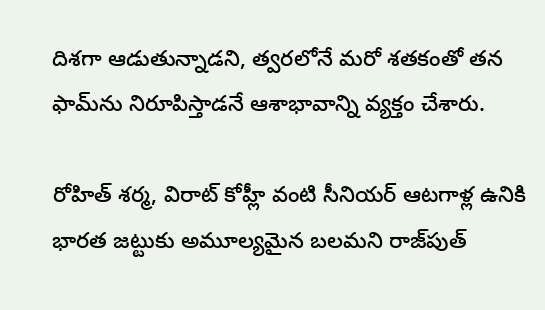దిశగా ఆడుతున్నాడని, త్వరలోనే మరో శతకంతో తన ఫామ్‌ను నిరూపిస్తాడనే ఆశాభావాన్ని వ్యక్తం చేశారు.

రోహిత్ శర్మ, విరాట్ కోహ్లీ వంటి సీనియర్ ఆటగాళ్ల ఉనికి భారత జట్టుకు అమూల్యమైన బలమని రాజ్‌పుత్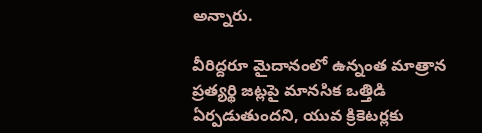అన్నారు.

వీరిద్దరూ మైదానంలో ఉన్నంత మాత్రాన ప్రత్యర్థి జట్లపై మానసిక ఒత్తిడి ఏర్పడుతుందని, యువ క్రికెటర్లకు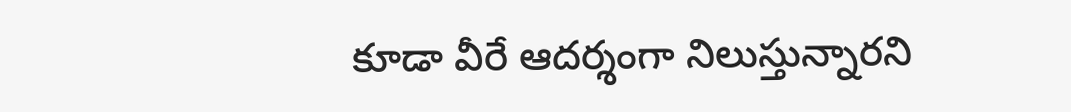కూడా వీరే ఆదర్శంగా నిలుస్తున్నారని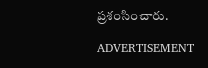ప్రశంసించారు.

ADVERTISEMENT